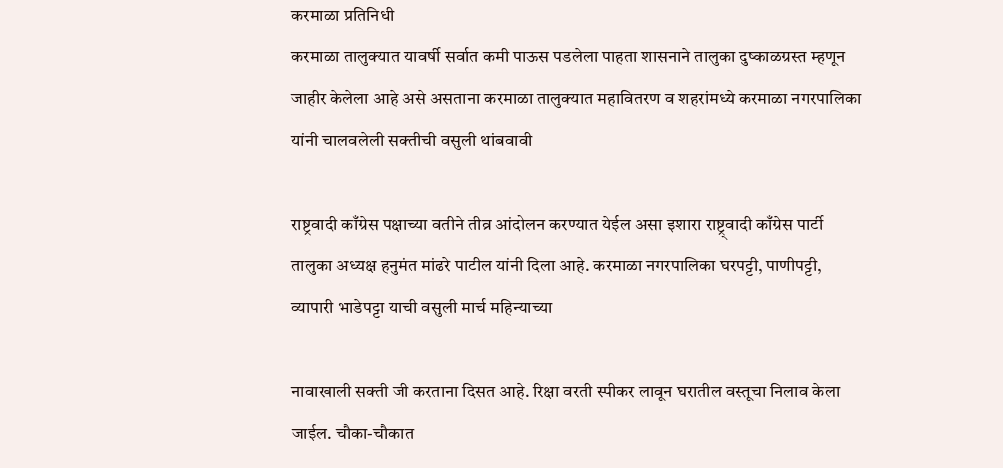करमाळा प्रतिनिधी
करमाळा तालुक्यात यावर्षी सर्वात कमी पाऊस पडलेला पाहता शासनाने तालुका दुष्काळग्रस्त म्हणून जाहीर केलेला आहे असे असताना करमाळा तालुक्यात महावितरण व शहरांमध्ये करमाळा नगरपालिका यांनी चालवलेली सक्तीची वसुली थांबवावी

राष्ट्रवादी काँग्रेस पक्षाच्या वतीने तीव्र आंदोलन करण्यात येईल असा इशारा राष्ट्र्वादी काँग्रेस पार्टी तालुका अध्यक्ष हनुमंत मांढरे पाटील यांनी दिला आहे. करमाळा नगरपालिका घरपट्टी, पाणीपट्टी, व्यापारी भाडेपट्टा याची वसुली मार्च महिन्याच्या

नावाखाली सक्ती जी करताना दिसत आहे. रिक्षा वरती स्पीकर लावून घरातील वस्तूचा निलाव केला जाईल. चौका-चौकात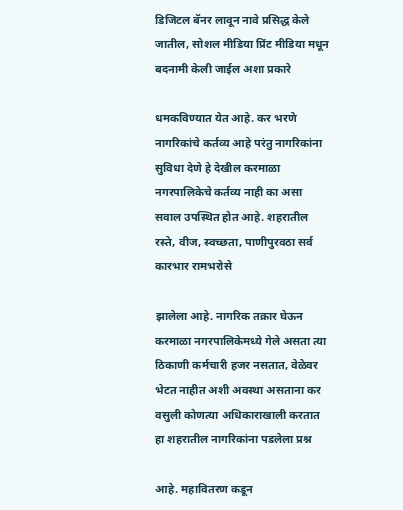डिजिटल बॅनर लावून नावे प्रसिद्ध केले जातील, सोशल मीडिया प्रिंट मीडिया मधून बदनामी केली जाईल अशा प्रकारे

धमकविण्यात येत आहे. कर भरणे नागरिकांचे कर्तव्य आहे परंतु नागरिकांना सुविधा देणे हे देखील करमाळा नगरपालिकेचे कर्तव्य नाही का असा सवाल उपस्थित होत आहे. शहरातील रस्ते, वीज, स्वच्छता, पाणीपुरवठा सर्व कारभार रामभरोसे

झालेला आहे. नागरिक तक्रार घेऊन करमाळा नगरपालिकेमध्ये गेले असता त्या ठिकाणी कर्मचारी हजर नसतात, वेळेवर भेटत नाहीत अशी अवस्था असताना कर वसुली कोणत्या अधिकाराखाली करतात हा शहरातील नागरिकांना पडलेला प्रश्न

आहे. महावितरण कडून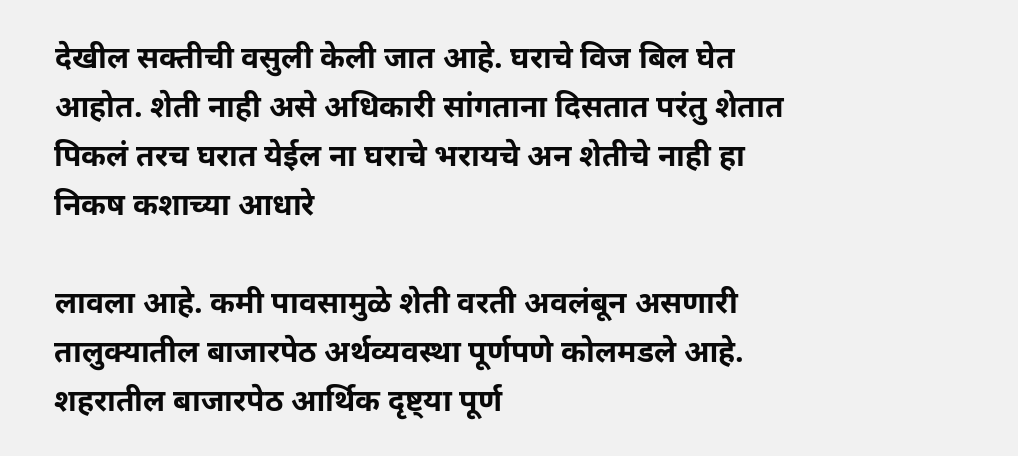देखील सक्तीची वसुली केली जात आहे. घराचे विज बिल घेत आहोत. शेती नाही असे अधिकारी सांगताना दिसतात परंतु शेतात पिकलं तरच घरात येईल ना घराचे भरायचे अन शेतीचे नाही हा निकष कशाच्या आधारे

लावला आहे. कमी पावसामुळे शेती वरती अवलंबून असणारी तालुक्यातील बाजारपेठ अर्थव्यवस्था पूर्णपणे कोलमडले आहे. शहरातील बाजारपेठ आर्थिक दृष्ट्या पूर्ण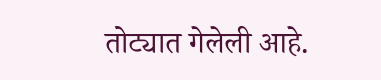तोट्यात गेलेली आहे.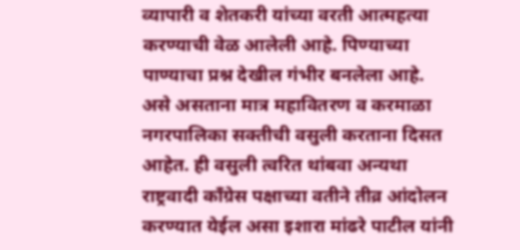व्यापारी व शेतकरी यांच्या वरती आत्महत्या करण्याची वेळ आलेली आहे. पिण्याच्या पाण्याचा प्रश्न देखील गंभीर बनलेला आहे. असे असताना मात्र महावितरण व करमाळा नगरपालिका सक्तीची वसुली करताना दिसत आहेत. ही वसुली त्वरित थांबवा अन्यथा राष्ट्रवादी काँग्रेस पक्षाच्या वतीने तीव्र आंदोलन करण्यात येईल असा इशारा मांढरे पाटील यांनी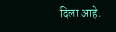दिला आहे.